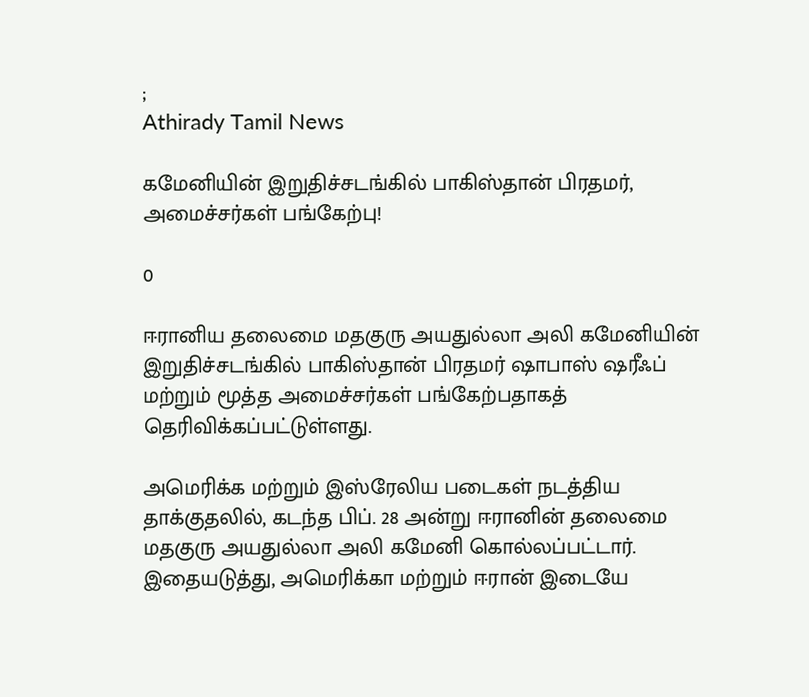;
Athirady Tamil News

கமேனியின் இறுதிச்சடங்கில் பாகிஸ்தான் பிரதமர், அமைச்சர்கள் பங்கேற்பு!

0

ஈரானிய தலைமை மதகுரு அயதுல்லா அலி கமேனியின் இறுதிச்சடங்கில் பாகிஸ்தான் பிரதமர் ஷாபாஸ் ஷரீஃப் மற்றும் மூத்த அமைச்சர்கள் பங்கேற்பதாகத் தெரிவிக்கப்பட்டுள்ளது.

அமெரிக்க மற்றும் இஸ்ரேலிய படைகள் நடத்திய தாக்குதலில், கடந்த பிப். 28 அன்று ஈரானின் தலைமை மதகுரு அயதுல்லா அலி கமேனி கொல்லப்பட்டார். இதையடுத்து, அமெரிக்கா மற்றும் ஈரான் இடையே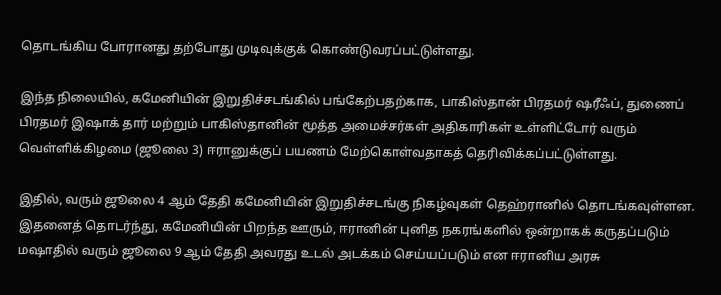தொடங்கிய போரானது தற்போது முடிவுக்குக் கொண்டுவரப்பட்டுள்ளது.

இந்த நிலையில், கமேனியின் இறுதிச்சடங்கில் பங்கேற்பதற்காக, பாகிஸ்தான் பிரதமர் ஷரீஃப், துணைப் பிரதமர் இஷாக் தார் மற்றும் பாகிஸ்தானின் மூத்த அமைச்சர்கள் அதிகாரிகள் உள்ளிட்டோர் வரும் வெள்ளிக்கிழமை (ஜூலை 3) ஈரானுக்குப் பயணம் மேற்கொள்வதாகத் தெரிவிக்கப்பட்டுள்ளது.

இதில், வரும் ஜூலை 4 ஆம் தேதி கமேனியின் இறுதிச்சடங்கு நிகழ்வுகள் தெஹ்ரானில் தொடங்கவுள்ளன. இதனைத் தொடர்ந்து, கமேனியின் பிறந்த ஊரும், ஈரானின் புனித நகரங்களில் ஒன்றாகக் கருதப்படும் மஷாதில் வரும் ஜூலை 9 ஆம் தேதி அவரது உடல் அடக்கம் செய்யப்படும் என ஈரானிய அரசு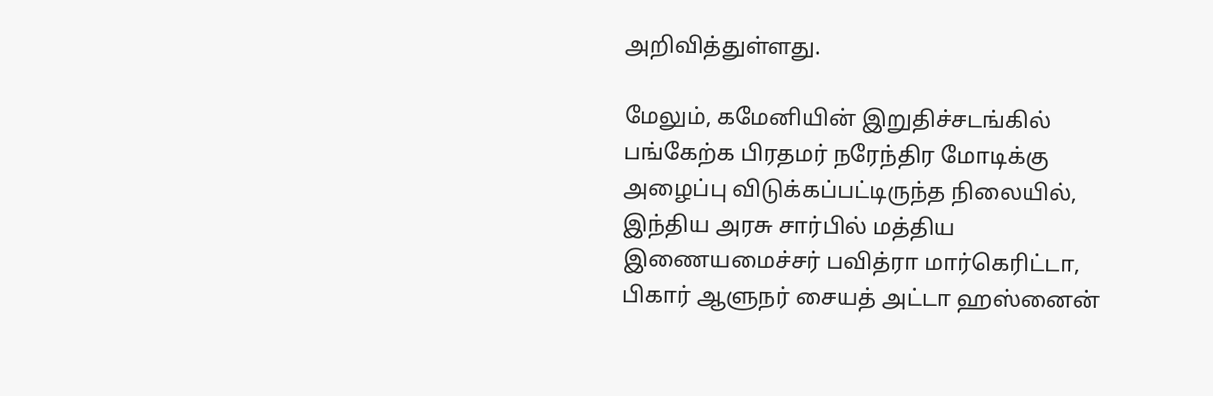அறிவித்துள்ளது.

மேலும், கமேனியின் இறுதிச்சடங்கில் பங்கேற்க பிரதமர் நரேந்திர மோடிக்கு அழைப்பு விடுக்கப்பட்டிருந்த நிலையில், இந்திய அரசு சார்பில் மத்திய இணையமைச்சர் பவித்ரா மார்கெரிட்டா, பிகார் ஆளுநர் சையத் அட்டா ஹஸ்னைன்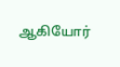ஆகியோர்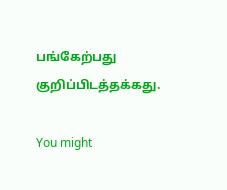பங்கேற்பது குறிப்பிடத்தக்கது.

You might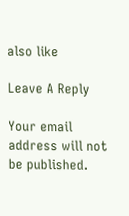also like

Leave A Reply

Your email address will not be published.